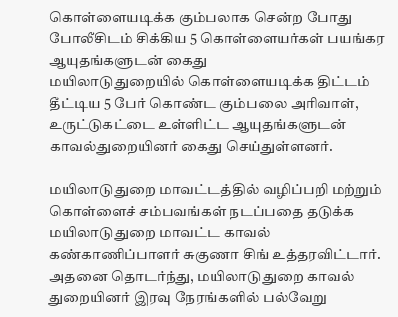கொள்ளையடிக்க கும்பலாக சென்ற போது போலீசிடம் சிக்கிய 5 கொள்ளையர்கள் பயங்கர ஆயுதங்களுடன் கைது
மயிலாடுதுறையில் கொள்ளையடிக்க திட்டம் தீட்டிய 5 பேர் கொண்ட கும்பலை அரிவாள், உருட்டுகட்டை உள்ளிட்ட ஆயுதங்களுடன் காவல்துறையினர் கைது செய்துள்ளனர்.

மயிலாடுதுறை மாவட்டத்தில் வழிப்பறி மற்றும் கொள்ளைச் சம்பவங்கள் நடப்பதை தடுக்க மயிலாடுதுறை மாவட்ட காவல் கண்காணிப்பாளர் சுகுணா சிங் உத்தரவிட்டார். அதனை தொடர்ந்து, மயிலாடுதுறை காவல் துறையினர் இரவு நேரங்களில் பல்வேறு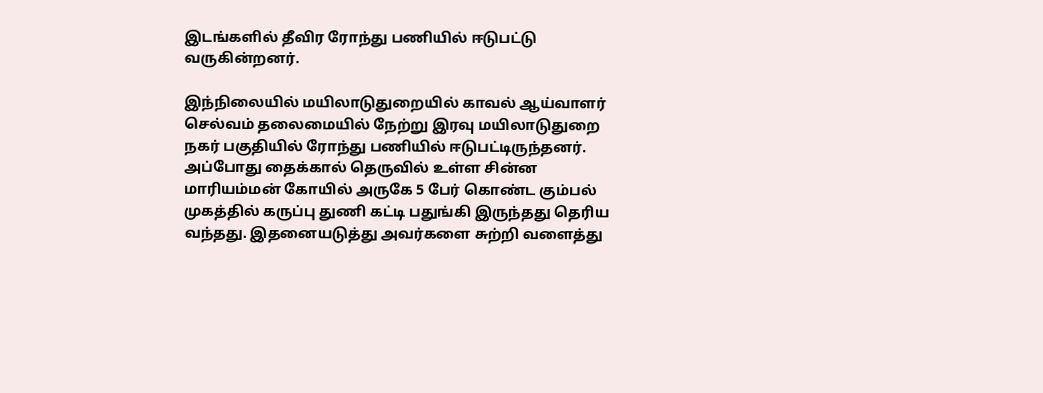இடங்களில் தீவிர ரோந்து பணியில் ஈடுபட்டு வருகின்றனர்.

இந்நிலையில் மயிலாடுதுறையில் காவல் ஆய்வாளர் செல்வம் தலைமையில் நேற்று இரவு மயிலாடுதுறை நகர் பகுதியில் ரோந்து பணியில் ஈடுபட்டிருந்தனர். அப்போது தைக்கால் தெருவில் உள்ள சின்ன மாரியம்மன் கோயில் அருகே 5 பேர் கொண்ட கும்பல் முகத்தில் கருப்பு துணி கட்டி பதுங்கி இருந்தது தெரிய வந்தது. இதனையடுத்து அவர்களை சுற்றி வளைத்து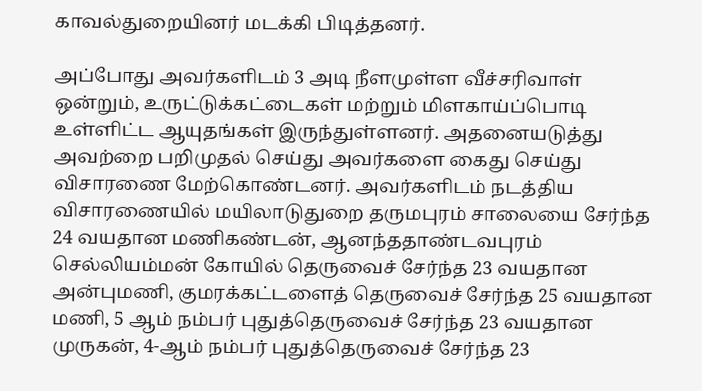காவல்துறையினர் மடக்கி பிடித்தனர்.

அப்போது அவர்களிடம் 3 அடி நீளமுள்ள வீச்சரிவாள் ஒன்றும், உருட்டுக்கட்டைகள் மற்றும் மிளகாய்ப்பொடி உள்ளிட்ட ஆயுதங்கள் இருந்துள்ளனர். அதனையடுத்து அவற்றை பறிமுதல் செய்து அவர்களை கைது செய்து விசாரணை மேற்கொண்டனர். அவர்களிடம் நடத்திய விசாரணையில் மயிலாடுதுறை தருமபுரம் சாலையை சேர்ந்த 24 வயதான மணிகண்டன், ஆனந்ததாண்டவபுரம் செல்லியம்மன் கோயில் தெருவைச் சேர்ந்த 23 வயதான அன்புமணி, குமரக்கட்டளைத் தெருவைச் சேர்ந்த 25 வயதான மணி, 5 ஆம் நம்பர் புதுத்தெருவைச் சேர்ந்த 23 வயதான முருகன், 4-ஆம் நம்பர் புதுத்தெருவைச் சேர்ந்த 23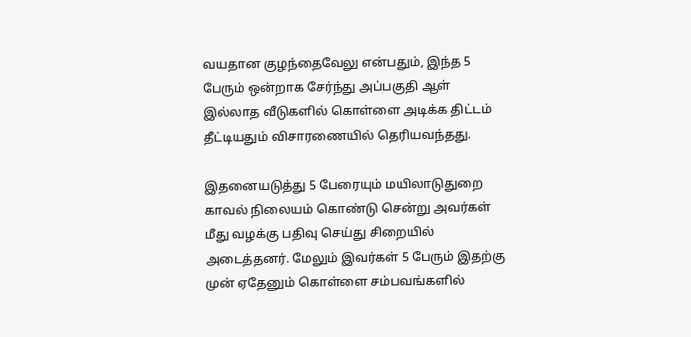வயதான குழந்தைவேலு என்பதும், இந்த 5 பேரும் ஒன்றாக சேர்ந்து அப்பகுதி ஆள் இல்லாத வீடுகளில் கொள்ளை அடிக்க திட்டம் தீட்டியதும் விசாரணையில் தெரியவந்தது.

இதனையடுத்து 5 பேரையும் மயிலாடுதுறை காவல் நிலையம் கொண்டு சென்று அவர்கள் மீது வழக்கு பதிவு செய்து சிறையில் அடைத்தனர். மேலும் இவர்கள் 5 பேரும் இதற்கு முன் ஏதேனும் கொள்ளை சம்பவங்களில்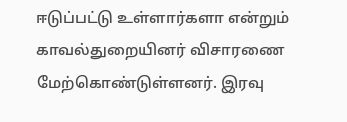ஈடுப்பட்டு உள்ளார்களா என்றும் காவல்துறையினர் விசாரணை மேற்கொண்டுள்ளனர். இரவு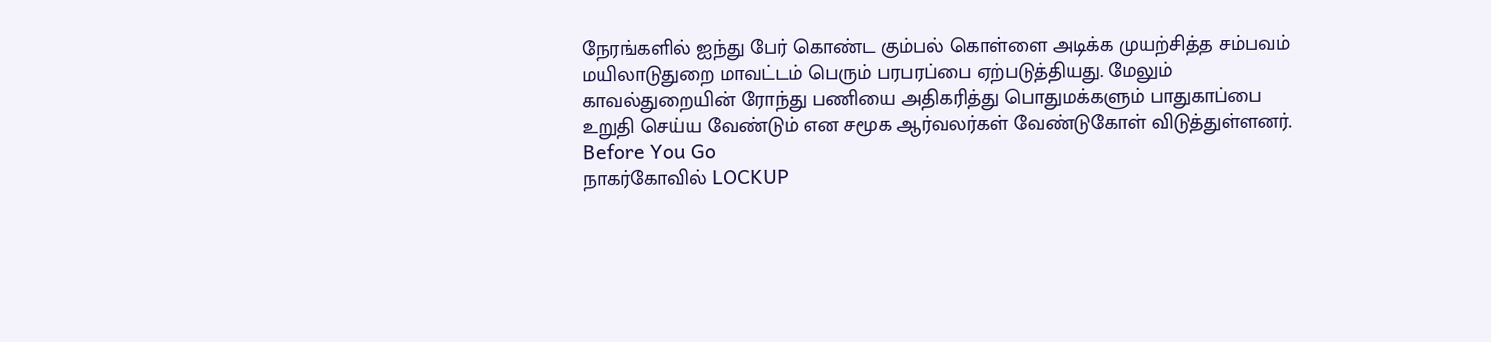நேரங்களில் ஐந்து பேர் கொண்ட கும்பல் கொள்ளை அடிக்க முயற்சித்த சம்பவம் மயிலாடுதுறை மாவட்டம் பெரும் பரபரப்பை ஏற்படுத்தியது. மேலும் காவல்துறையின் ரோந்து பணியை அதிகரித்து பொதுமக்களும் பாதுகாப்பை உறுதி செய்ய வேண்டும் என சமூக ஆர்வலர்கள் வேண்டுகோள் விடுத்துள்ளனர்.
Before You Go
நாகர்கோவில் LOCKUP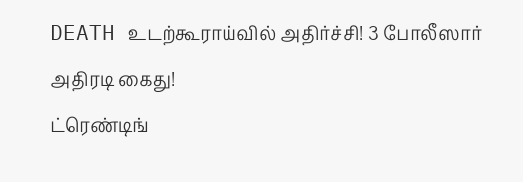DEATH உடற்கூராய்வில் அதிர்ச்சி! 3 போலீஸார் அதிரடி கைது!
ட்ரெண்டிங்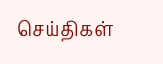செய்திகள்